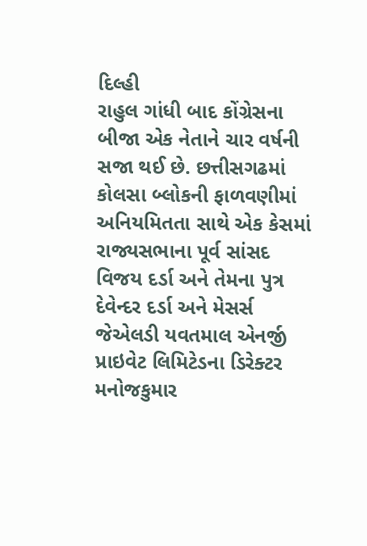દિલ્હી
રાહુલ ગાંધી બાદ કોંગ્રેસના બીજા એક નેતાને ચાર વર્ષની સજા થઈ છે. છત્તીસગઢમાં કોલસા બ્લોકની ફાળવણીમાં અનિયમિતતા સાથે એક કેસમાં રાજ્યસભાના પૂર્વ સાંસદ વિજય દર્ડા અને તેમના પુત્ર દેવેન્દર દર્ડા અને મેસર્સ જેએલડી યવતમાલ એનર્જી પ્રાઇવેટ લિમિટેડના ડિરેક્ટર મનોજકુમાર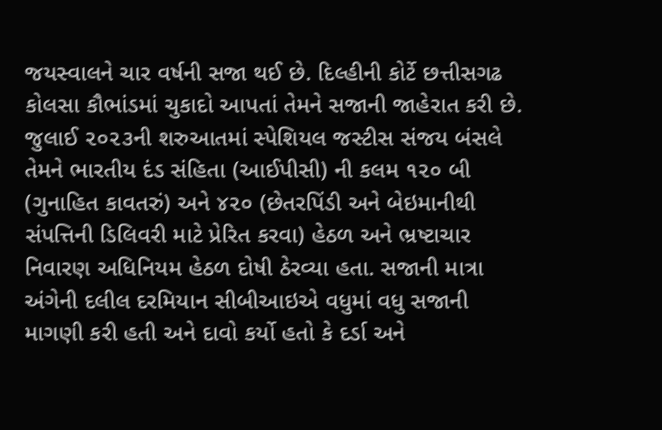જયસ્વાલને ચાર વર્ષની સજા થઈ છે. દિલ્હીની કોર્ટે છત્તીસગઢ કોલસા કૌભાંડમાં ચુકાદો આપતાં તેમને સજાની જાહેરાત કરી છે. જુલાઈ ૨૦૨૩ની શરુઆતમાં સ્પેશિયલ જસ્ટીસ સંજય બંસલે તેમને ભારતીય દંડ સંહિતા (આઈપીસી) ની કલમ ૧૨૦ બી (ગુનાહિત કાવતરું) અને ૪૨૦ (છેતરપિંડી અને બેઇમાનીથી સંપત્તિની ડિલિવરી માટે પ્રેરિત કરવા) હેઠળ અને ભ્રષ્ટાચાર નિવારણ અધિનિયમ હેઠળ દોષી ઠેરવ્યા હતા. સજાની માત્રા અંગેની દલીલ દરમિયાન સીબીઆઇએ વધુમાં વધુ સજાની માગણી કરી હતી અને દાવો કર્યો હતો કે દર્ડા અને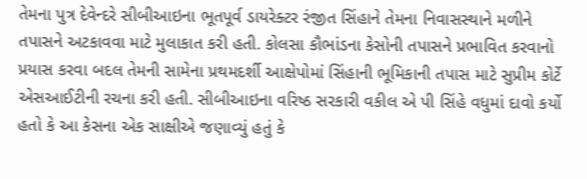તેમના પુત્ર દેવેન્દરે સીબીઆઇના ભૂતપૂર્વ ડાયરેક્ટર રંજીત સિંહાને તેમના નિવાસસ્થાને મળીને તપાસને અટકાવવા માટે મુલાકાત કરી હતી. કોલસા કૌભાંડના કેસોની તપાસને પ્રભાવિત કરવાનો પ્રયાસ કરવા બદલ તેમની સામેના પ્રથમદર્શી આક્ષેપોમાં સિંહાની ભૂમિકાની તપાસ માટે સુપ્રીમ કોર્ટે એસઆઈટીની રચના કરી હતી. સીબીઆઇના વરિષ્ઠ સરકારી વકીલ એ પી સિંહે વધુમાં દાવો કર્યો હતો કે આ કેસના એક સાક્ષીએ જણાવ્યું હતું કે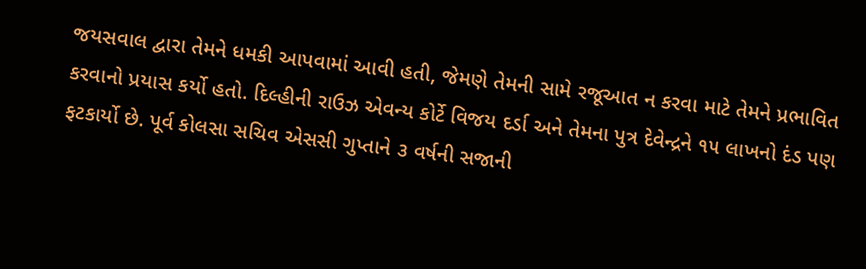જયસવાલ દ્વારા તેમને ધમકી આપવામાં આવી હતી, જેમણે તેમની સામે રજૂઆત ન કરવા માટે તેમને પ્રભાવિત કરવાનો પ્રયાસ કર્યો હતો. દિલ્હીની રાઉઝ એવન્ય કોર્ટે વિજય દર્ડા અને તેમના પુત્ર દેવેન્દ્રને ૧૫ લાખનો દંડ પણ ફટકાર્યો છે. પૂર્વ કોલસા સચિવ એસસી ગુપ્તાને ૩ વર્ષની સજાની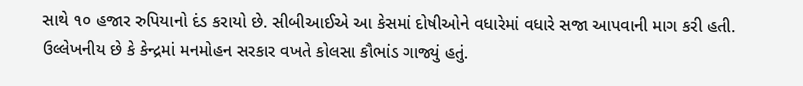સાથે ૧૦ હજાર રુપિયાનો દંડ કરાયો છે. સીબીઆઈએ આ કેસમાં દોષીઓને વધારેમાં વધારે સજા આપવાની માગ કરી હતી. ઉલ્લેખનીય છે કે કેન્દ્રમાં મનમોહન સરકાર વખતે કોલસા કૌભાંડ ગાજ્યું હતું.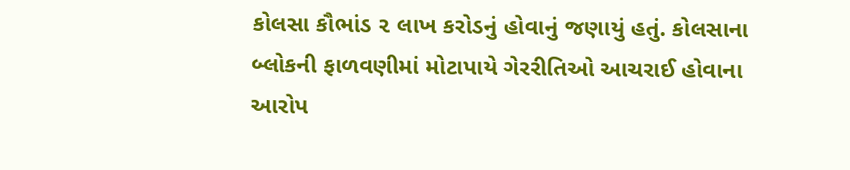કોલસા કૌભાંડ ૨ લાખ કરોડનું હોવાનું જણાયું હતું. કોલસાના બ્લોકની ફાળવણીમાં મોટાપાયે ગેરરીતિઓ આચરાઈ હોવાના આરોપ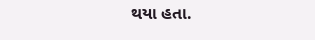થયા હતા.